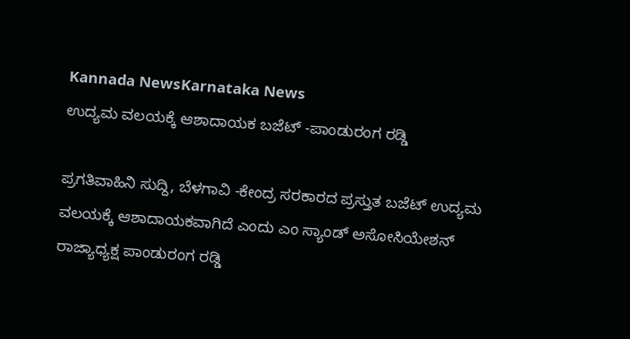Kannada NewsKarnataka News
ಉದ್ಯಮ ವಲಯಕ್ಕೆ ಆಶಾದಾಯಕ ಬಜೆಟ್ -ಪಾಂಡುರಂಗ ರಡ್ಡಿ

ಪ್ರಗತಿವಾಹಿನಿ ಸುದ್ದಿ, ಬೆಳಗಾವಿ -ಕೇಂದ್ರ ಸರಕಾರದ ಪ್ರಸ್ತುತ ಬಜೆಟ್ ಉದ್ಯಮ ವಲಯಕ್ಕೆ ಆಶಾದಾಯಕವಾಗಿದೆ ಎಂದು ಎಂ ಸ್ಯಾಂಡ್ ಅಸೋಸಿಯೇಶನ್ ರಾಜ್ಯಾಧ್ಯಕ್ಷ ಪಾಂಡುರಂಗ ರಡ್ಡಿ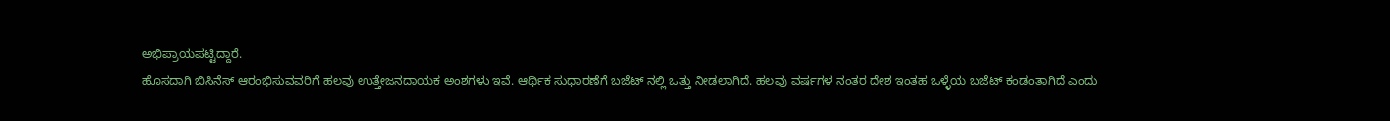ಅಭಿಪ್ರಾಯಪಟ್ಟಿದ್ದಾರೆ.
ಹೊಸದಾಗಿ ಬಿಸಿನೆಸ್ ಆರಂಭಿಸುವವರಿಗೆ ಹಲವು ಉತ್ತೇಜನದಾಯಕ ಅಂಶಗಳು ಇವೆ. ಆರ್ಥಿಕ ಸುಧಾರಣೆಗೆ ಬಜೆಟ್ ನಲ್ಲಿ ಒತ್ತು ನೀಡಲಾಗಿದೆ. ಹಲವು ವರ್ಷಗಳ ನಂತರ ದೇಶ ಇಂತಹ ಒಳ್ಳೆಯ ಬಜೆಟ್ ಕಂಡಂತಾಗಿದೆ ಎಂದು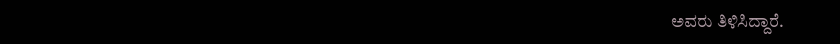ಅವರು ತಿಳಿಸಿದ್ದಾರೆ.